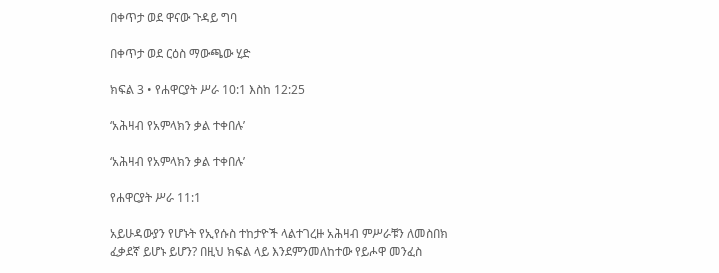በቀጥታ ወደ ዋናው ጉዳይ ግባ

በቀጥታ ወደ ርዕስ ማውጫው ሂድ

ክፍል 3 • የሐዋርያት ሥራ 10:1 እስከ 12:25

‘አሕዛብ የአምላክን ቃል ተቀበሉ’

‘አሕዛብ የአምላክን ቃል ተቀበሉ’

የሐዋርያት ሥራ 11:1

አይሁዳውያን የሆኑት የኢየሱስ ተከታዮች ላልተገረዙ አሕዛብ ምሥራቹን ለመስበክ ፈቃደኛ ይሆኑ ይሆን? በዚህ ክፍል ላይ እንደምንመለከተው የይሖዋ መንፈስ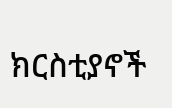ክርስቲያኖች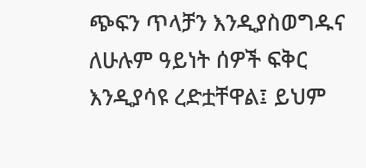ጭፍን ጥላቻን እንዲያስወግዱና ለሁሉም ዓይነት ሰዎች ፍቅር እንዲያሳዩ ረድቷቸዋል፤ ይህም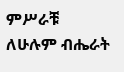ምሥራቹ ለሁሉም ብሔራት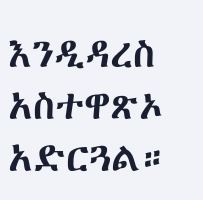እንዲዳረስ አስተዋጽኦ አድርጓል።